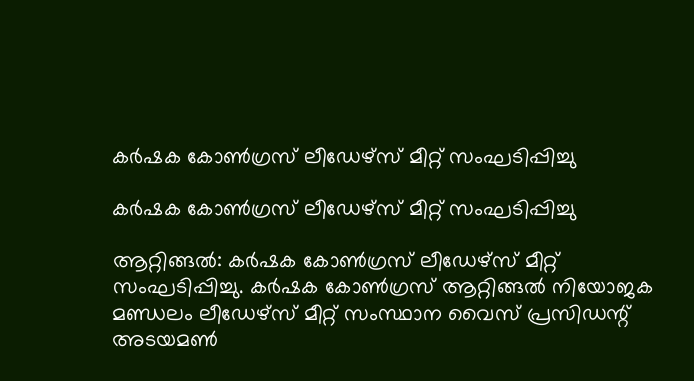കർഷക കോൺഗ്രസ് ലീഡേഴ്സ് മീറ്റ് സംഘടിപ്പിച്ചു

കർഷക കോൺഗ്രസ് ലീഡേഴ്സ് മീറ്റ് സംഘടിപ്പിച്ചു

ആറ്റിങ്ങൽ: കർഷക കോൺഗ്രസ് ലീഡേഴ്സ് മീറ്റ് സംഘടിപ്പിച്ചു. കർഷക കോൺഗ്രസ് ആറ്റിങ്ങൽ നിയോജക മണ്ഡലം ലീഡേഴ്സ് മീറ്റ് സംസ്ഥാന വൈസ് പ്രസിഡന്റ് അടയമൺ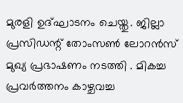മുരളി ഉദ്ഘാടനം ചെയ്തു. ജില്ലാ പ്രസിഡന്റ് തോംസൺ ലോറൻസ് മുഖ്യ പ്രഭാഷണം നടത്തി . മികച്ച പ്രവർത്തനം കാഴ്ചവച്ച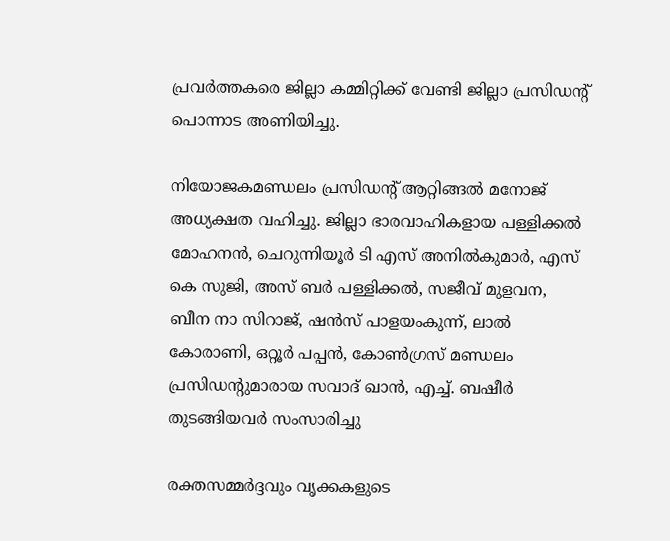പ്രവർത്തകരെ ജില്ലാ കമ്മിറ്റിക്ക് വേണ്ടി ജില്ലാ പ്രസിഡന്റ് പൊന്നാട അണിയിച്ചു.

നിയോജകമണ്ഡലം പ്രസിഡന്റ് ആറ്റിങ്ങൽ മനോജ് അധ്യക്ഷത വഹിച്ചു. ജില്ലാ ഭാരവാഹികളായ പള്ളിക്കൽ മോഹനൻ, ചെറുന്നിയൂർ ടി എസ് അനിൽകുമാർ, എസ് കെ സുജി, അസ് ബർ പള്ളിക്കൽ, സജീവ് മുളവന, ബീന നാ സിറാജ്, ഷൻസ് പാളയംകുന്ന്, ലാൽ കോരാണി, ഒറ്റൂർ പപ്പൻ, കോൺഗ്രസ് മണ്ഡലം പ്രസിഡന്റുമാരായ സവാദ് ഖാൻ, എച്ച്. ബഷീർ തുടങ്ങിയവർ സംസാരിച്ചു

രക്തസമ്മര്‍ദ്ദവും വൃക്കകളുടെ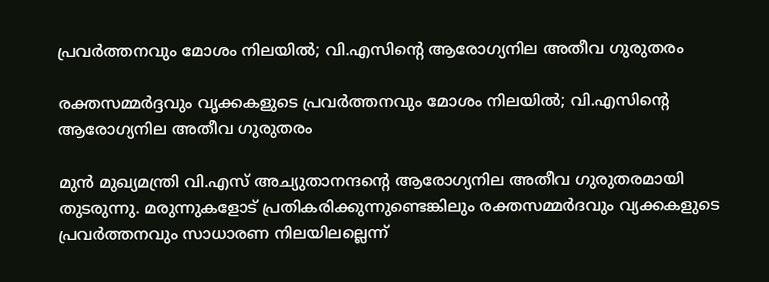പ്രവര്‍ത്തനവും മോശം നിലയില്‍; വി.എസിന്റെ ആരോഗ്യനില അതീവ ഗുരുതരം

രക്തസമ്മര്‍ദ്ദവും വൃക്കകളുടെ പ്രവര്‍ത്തനവും മോശം നിലയില്‍; വി.എസിന്റെ ആരോഗ്യനില അതീവ ഗുരുതരം

മുൻ മുഖ്യമന്ത്രി വി.എസ് അച്യുതാനന്ദന്റെ ആരോഗ്യനില അതീവ ഗുരുതരമായി തുടരുന്നു. മരുന്നുകളോട് പ്രതികരിക്കുന്നുണ്ടെങ്കിലും രക്തസമ്മര്‍ദവും വ്യക്കകളുടെ പ്രവര്‍ത്തനവും സാധാരണ നിലയിലല്ലെന്ന്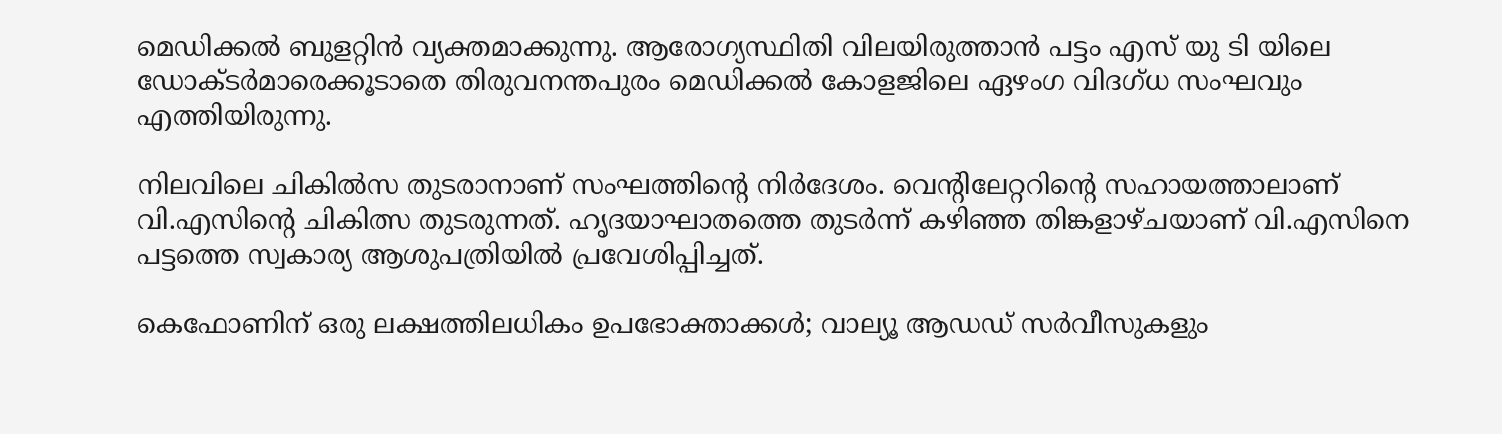മെഡിക്കൽ ബുളറ്റിൻ വ്യക്തമാക്കുന്നു. ആരോഗ്യസ്ഥിതി വിലയിരുത്താൻ പട്ടം എസ് യു ടി യിലെ ഡോക്ടർമാരെക്കൂടാതെ തിരുവനന്തപുരം മെഡിക്കൽ കോളജിലെ ഏഴംഗ വിദഗ്ധ സംഘവും എത്തിയിരുന്നു.

നിലവിലെ ചികിൽസ തുടരാനാണ് സംഘത്തിൻ്റെ നിർദേശം. വെന്‍റിലേറ്ററിൻ്റെ സഹായത്താലാണ് വി.എസിൻ്റെ ചികിത്സ തുടരുന്നത്. ഹൃദയാഘാതത്തെ തുടർന്ന് കഴിഞ്ഞ തിങ്കളാഴ്ചയാണ് വി.എസിനെ പട്ടത്തെ സ്വകാര്യ ആശുപത്രിയിൽ പ്രവേശിപ്പിച്ചത്.

കെഫോണിന് ഒരു ലക്ഷത്തിലധികം ഉപഭോക്താക്കള്‍; വാല്യൂ ആഡഡ് സര്‍വീസുകളും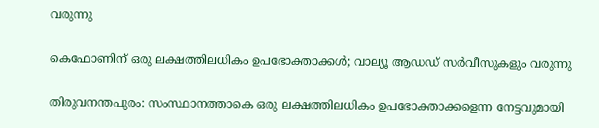വരുന്നു

കെഫോണിന് ഒരു ലക്ഷത്തിലധികം ഉപഭോക്താക്കള്‍; വാല്യൂ ആഡഡ് സര്‍വീസുകളും വരുന്നു

തിരുവനന്തപുരം: സംസ്ഥാനത്താകെ ഒരു ലക്ഷത്തിലധികം ഉപഭോക്താക്കളെന്ന നേട്ടവുമായി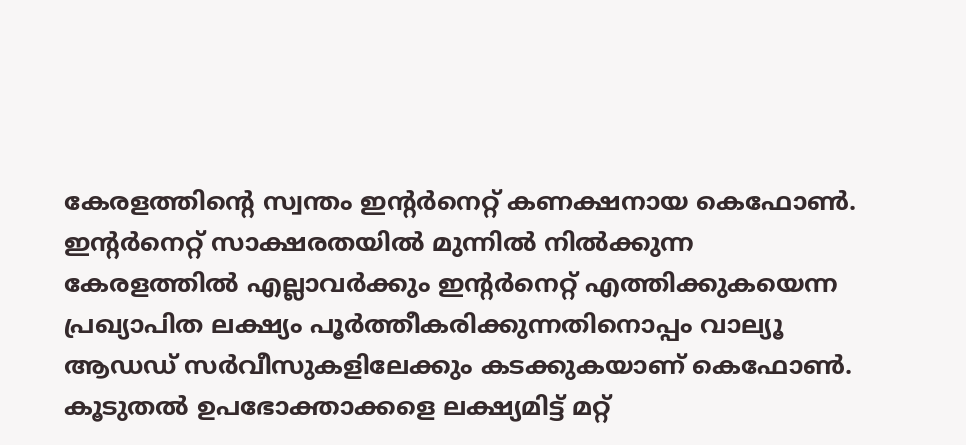കേരളത്തിന്റെ സ്വന്തം ഇന്റര്‍നെറ്റ് കണക്ഷനായ കെഫോണ്‍. ഇന്റര്‍നെറ്റ് സാക്ഷരതയില്‍ മുന്നില്‍ നില്‍ക്കുന്ന കേരളത്തില്‍ എല്ലാവര്‍ക്കും ഇന്റര്‍നെറ്റ് എത്തിക്കുകയെന്ന പ്രഖ്യാപിത ലക്ഷ്യം പൂര്‍ത്തീകരിക്കുന്നതിനൊപ്പം വാല്യൂ ആഡഡ് സര്‍വീസുകളിലേക്കും കടക്കുകയാണ് കെഫോണ്‍. കൂടുതല്‍ ഉപഭോക്താക്കളെ ലക്ഷ്യമിട്ട് മറ്റ്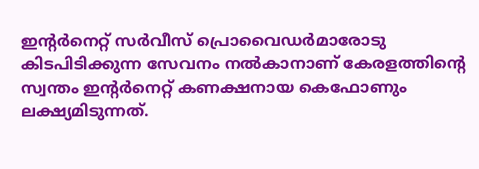ഇന്റര്‍നെറ്റ് സര്‍വീസ് പ്രൊവൈഡര്‍മാരോടു കിടപിടിക്കുന്ന സേവനം നല്‍കാനാണ് കേരളത്തിന്റെ സ്വന്തം ഇന്റര്‍നെറ്റ് കണക്ഷനായ കെഫോണും ലക്ഷ്യമിടുന്നത്.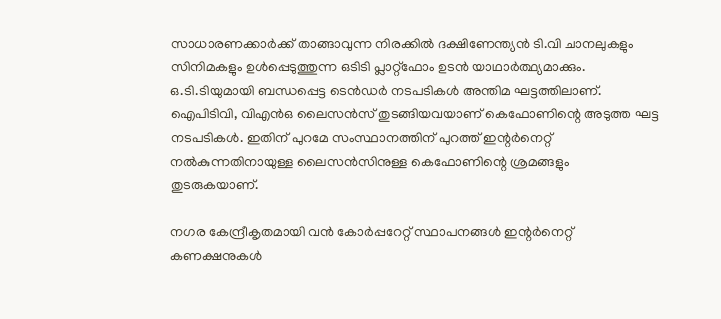സാധാരണക്കാര്‍ക്ക് താങ്ങാവുന്ന നിരക്കില്‍ ദക്ഷിണേന്ത്യന്‍ ടി.വി ചാനലുകളും സിനിമകളും ഉള്‍പ്പെടുത്തുന്ന ഒടിടി പ്ലാറ്റ്ഫോം ഉടന്‍ യാഥാര്‍ത്ഥ്യമാക്കും. ഒ.ടി.ടിയുമായി ബന്ധപ്പെട്ട ടെന്‍ഡര്‍ നടപടികള്‍ അന്തിമ ഘട്ടത്തിലാണ്. ഐപിടിവി, വിഎന്‍ഒ ലൈസന്‍സ് തുടങ്ങിയവയാണ് കെഫോണിന്റെ അടുത്ത ഘട്ട നടപടികള്‍. ഇതിന് പുറമേ സംസ്ഥാനത്തിന് പുറത്ത് ഇന്റര്‍നെറ്റ് നല്‍കുന്നതിനായുള്ള ലൈസന്‍സിനുള്ള കെഫോണിന്റെ ശ്രമങ്ങളും തുടരുകയാണ്.

നഗര കേന്ദ്രീകൃതമായി വന്‍ കോര്‍പ്പറേറ്റ് സ്ഥാപനങ്ങള്‍ ഇന്റര്‍നെറ്റ് കണക്ഷനുകള്‍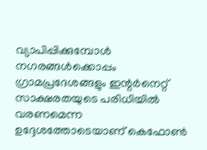വ്യാപിപ്പിക്കുമ്പോള്‍ നഗരങ്ങള്‍ക്കൊപ്പം ഗ്രാമപ്രദേശങ്ങളും ഇന്റര്‍നെറ്റ് സാക്ഷരതയുടെ പരിധിയില്‍ വരണമെന്ന ഉദ്ദേശത്തോടെയാണ് കെഫോണ്‍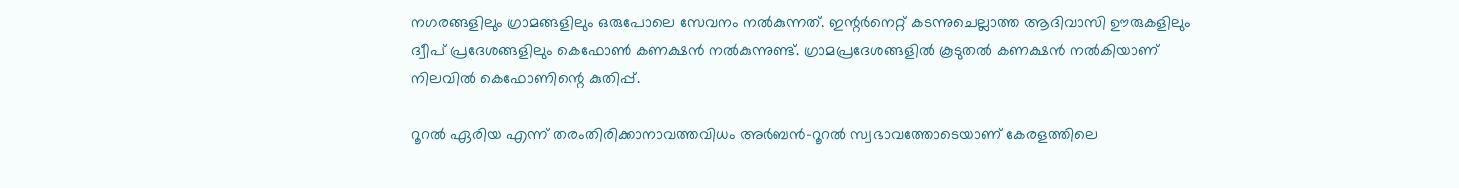നഗരങ്ങളിലും ഗ്രാമങ്ങളിലും ഒരുപോലെ സേവനം നല്‍കുന്നത്. ഇന്റര്‍നെറ്റ് കടന്നുചെല്ലാത്ത ആദിവാസി ഊരുകളിലും ദ്വീപ് പ്രദേശങ്ങളിലും കെഫോണ്‍ കണക്ഷന്‍ നല്‍കുന്നുണ്ട്. ഗ്രാമപ്രദേശങ്ങളില്‍ കൂടുതല്‍ കണക്ഷന്‍ നല്‍കിയാണ് നിലവില്‍ കെഫോണിന്റെ കുതിപ്പ്.

റൂറല്‍ ഏരിയ എന്ന് തരംതിരിക്കാനാവത്തവിധം അര്‍ബന്‍-റൂറല്‍ സ്വഭാവത്തോടെയാണ് കേരളത്തിലെ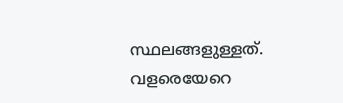സ്ഥലങ്ങളുള്ളത്. വളരെയേറെ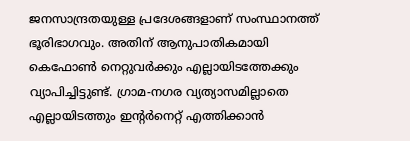ജനസാന്ദ്രതയുള്ള പ്രദേശങ്ങളാണ് സംസ്ഥാനത്ത് ഭൂരിഭാഗവും. അതിന് ആനുപാതികമായി കെഫോണ്‍ നെറ്റുവര്‍ക്കും എല്ലായിടത്തേക്കും വ്യാപിച്ചിട്ടുണ്ട്. ഗ്രാമ-നഗര വ്യത്യാസമില്ലാതെ എല്ലായിടത്തും ഇന്റര്‍നെറ്റ് എത്തിക്കാന്‍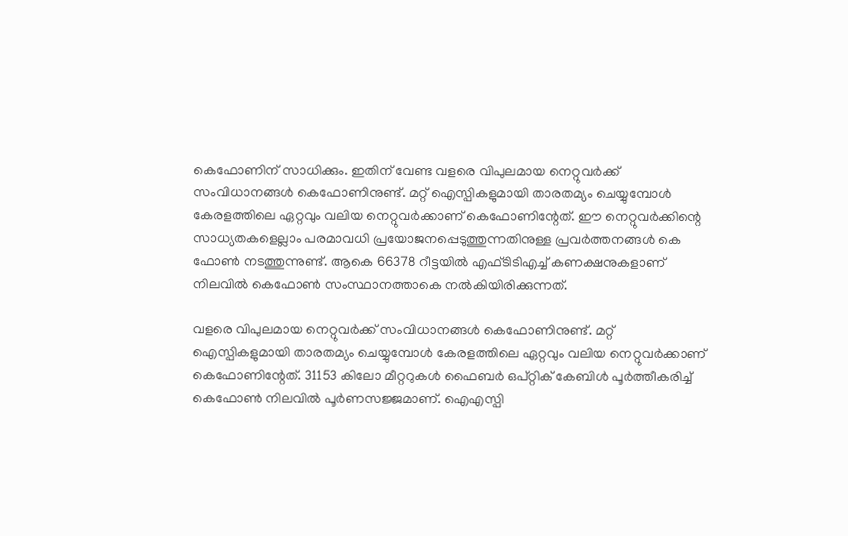കെഫോണിന് സാധിക്കും. ഇതിന് വേണ്ട വളരെ വിപുലമായ നെറ്റുവര്‍ക്ക് സംവിധാനങ്ങള്‍ കെഫോണിനുണ്ട്. മറ്റ് ഐസ്പികളുമായി താരതമ്യം ചെയ്യുമ്പോള്‍ കേരളത്തിലെ ഏറ്റവും വലിയ നെറ്റുവര്‍ക്കാണ് കെഫോണിന്റേത്. ഈ നെറ്റുവര്‍ക്കിന്റെ സാധ്യതകളെല്ലാം പരമാവധി പ്രയോജനപ്പെടുത്തുന്നതിനുള്ള പ്രവര്‍ത്തനങ്ങള്‍ കെ ഫോണ്‍ നടത്തുന്നുണ്ട്. ആകെ 66378 റീട്ടയില്‍ എഫ്ടിടിഎച്ച് കണക്ഷനുകളാണ് നിലവില്‍ കെഫോണ്‍ സംസ്ഥാനത്താകെ നല്‍കിയിരിക്കുന്നത്.

വളരെ വിപുലമായ നെറ്റുവര്‍ക്ക് സംവിധാനങ്ങള്‍ കെഫോണിനുണ്ട്. മറ്റ് ഐസ്പികളുമായി താരതമ്യം ചെയ്യുമ്പോള്‍ കേരളത്തിലെ ഏറ്റവും വലിയ നെറ്റുവര്‍ക്കാണ് കെഫോണിന്റേത്. 31153 കിലോ മീറ്ററുകള്‍ ഫൈബര്‍ ഒപ്റ്റിക് കേബിള്‍ പൂര്‍ത്തീകരിച്ച് കെഫോണ്‍ നിലവില്‍ പൂര്‍ണസജ്ജമാണ്. ഐഎസ്പി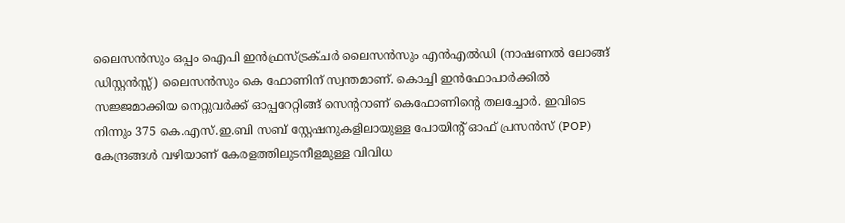ലൈസന്‍സും ഒപ്പം ഐപി ഇന്‍ഫ്രസ്ട്രക്ചര്‍ ലൈസന്‍സും എന്‍എല്‍ഡി (നാഷണല്‍ ലോങ്ങ് ഡിസ്റ്റന്‍സ്സ്) ലൈസന്‍സും കെ ഫോണിന് സ്വന്തമാണ്. കൊച്ചി ഇന്‍ഫോപാര്‍ക്കില്‍ സജ്ജമാക്കിയ നെറ്റുവര്‍ക്ക് ഓപ്പറേറ്റിങ്ങ് സെന്ററാണ് കെഫോണിന്റെ തലച്ചോര്‍. ഇവിടെ നിന്നും 375 കെ.എസ്.ഇ.ബി സബ് സ്റ്റേഷനുകളിലായുള്ള പോയിന്റ് ഓഫ് പ്രസന്‍സ് (POP) കേന്ദ്രങ്ങള്‍ വഴിയാണ് കേരളത്തിലുടനീളമുള്ള വിവിധ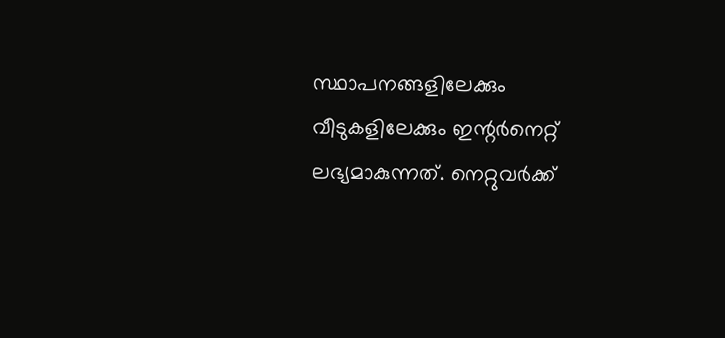സ്ഥാപനങ്ങളിലേക്കും വീടുകളിലേക്കും ഇന്റര്‍നെറ്റ് ലഭ്യമാകുന്നത്. നെറ്റുവര്‍ക്ക്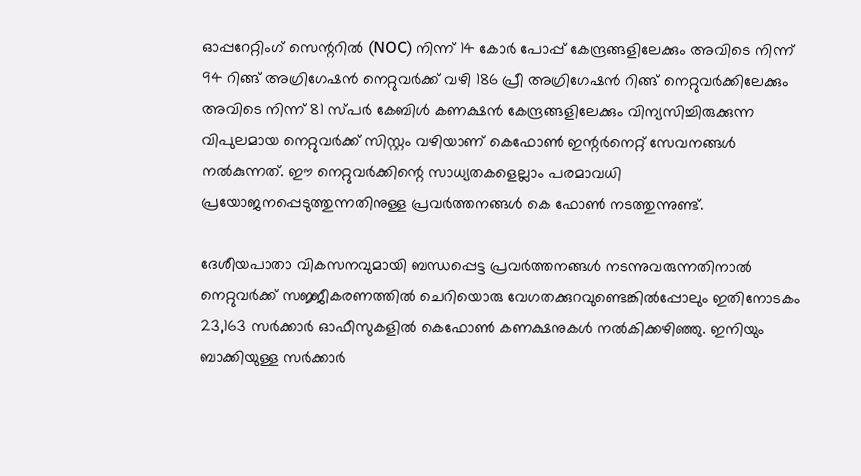ഓപ്പറേറ്റിംഗ് സെന്ററില്‍ (NOC) നിന്ന് 14 കോര്‍ പോപ്പ് കേന്ദ്രങ്ങളിലേക്കും അവിടെ നിന്ന് 94 റിങ്ങ് അഗ്രിഗേഷന്‍ നെറ്റുവര്‍ക്ക് വഴി 186 പ്രീ അഗ്രിഗേഷന്‍ റിങ്ങ് നെറ്റുവര്‍ക്കിലേക്കും അവിടെ നിന്ന് 81 സ്പര്‍ കേബിള്‍ കണക്ഷന്‍ കേന്ദ്രങ്ങളിലേക്കും വിന്യസിച്ചിരുക്കുന്ന വിപുലമായ നെറ്റുവര്‍ക്ക് സിസ്റ്റം വഴിയാണ് കെഫോണ്‍ ഇന്റര്‍നെറ്റ് സേവനങ്ങള്‍ നല്‍കുന്നത്. ഈ നെറ്റുവര്‍ക്കിന്റെ സാധ്യതകളെല്ലാം പരമാവധി പ്രയോജനപ്പെടുത്തുന്നതിനുള്ള പ്രവര്‍ത്തനങ്ങള്‍ കെ ഫോണ്‍ നടത്തുന്നുണ്ട്.

ദേശീയപാതാ വികസനവുമായി ബന്ധപ്പെട്ട പ്രവര്‍ത്തനങ്ങള്‍ നടന്നുവരുന്നതിനാല്‍ നെറ്റുവര്‍ക്ക് സജ്ജീകരണത്തില്‍ ചെറിയൊരു വേഗതക്കുറവുണ്ടെങ്കില്‍പ്പോലും ഇതിനോടകം 23,163 സര്‍ക്കാര്‍ ഓഫീസുകളില്‍ കെഫോണ്‍ കണക്ഷനുകള്‍ നല്‍കിക്കഴിഞ്ഞു. ഇനിയും ബാക്കിയുള്ള സര്‍ക്കാര്‍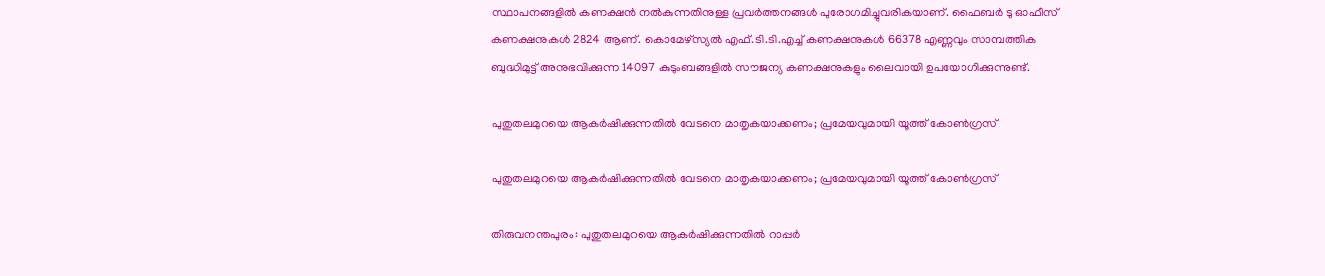സ്ഥാപനങ്ങളില്‍ കണക്ഷന്‍ നല്‍കുന്നതിനുള്ള പ്രവര്‍ത്തനങ്ങള്‍ പുരോഗമിച്ചുവരികയാണ്. ഫൈബര്‍ ടു ഓഫീസ് കണക്ഷനുകള്‍ 2824 ആണ്. കൊമേഴ്സ്യല്‍ എഫ്.ടി.ടി.എച്ച് കണക്ഷനുകള്‍ 66378 എണ്ണവും സാമ്പത്തിക ബുദ്ധിമുട്ട് അനുഭവിക്കുന്ന 14097 കുടുംബങ്ങളില്‍ സൗജന്യ കണക്ഷനുകളും ലൈവായി ഉപയോഗിക്കുന്നുണ്ട്.

പുതുതലമുറയെ ആകര്‍ഷിക്കുന്നതില്‍ വേടനെ മാതൃകയാക്കണം; പ്രമേയവുമായി യൂത്ത് കോണ്‍ഗ്രസ്

പുതുതലമുറയെ ആകര്‍ഷിക്കുന്നതില്‍ വേടനെ മാതൃകയാക്കണം; പ്രമേയവുമായി യൂത്ത് കോണ്‍ഗ്രസ്

തിരുവനന്തപുരം: പുതുതലമുറയെ ആകര്‍ഷിക്കുന്നതില്‍ റാപ്പര്‍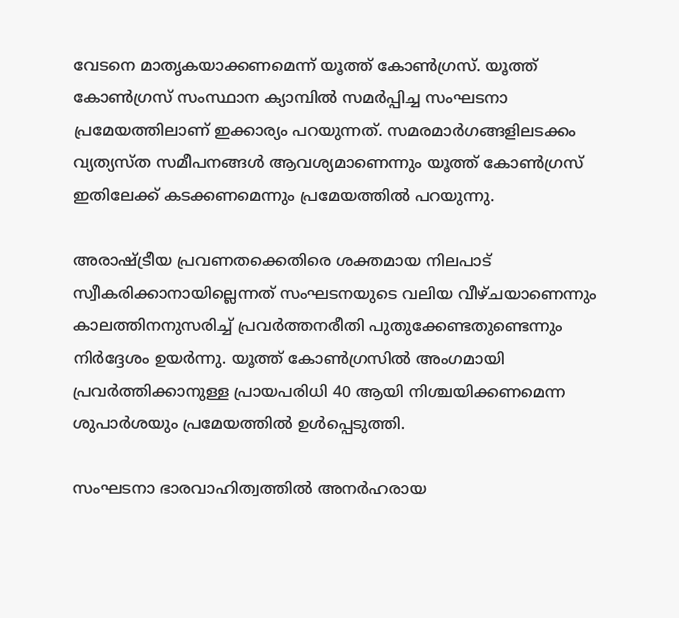വേടനെ മാതൃകയാക്കണമെന്ന് യൂത്ത് കോണ്‍ഗ്രസ്. യൂത്ത് കോണ്‍ഗ്രസ് സംസ്ഥാന ക്യാമ്പില്‍ സമര്‍പ്പിച്ച സംഘടനാ പ്രമേയത്തിലാണ് ഇക്കാര്യം പറയുന്നത്. സമരമാര്‍ഗങ്ങളിലടക്കം വ്യത്യസ്ത സമീപനങ്ങള്‍ ആവശ്യമാണെന്നും യൂത്ത് കോണ്‍ഗ്രസ് ഇതിലേക്ക് കടക്കണമെന്നും പ്രമേയത്തില്‍ പറയുന്നു.

അരാഷ്ട്രീയ പ്രവണതക്കെതിരെ ശക്തമായ നിലപാട് സ്വീകരിക്കാനായില്ലെന്നത് സംഘടനയുടെ വലിയ വീഴ്ചയാണെന്നും കാലത്തിനനുസരിച്ച് പ്രവര്‍ത്തനരീതി പുതുക്കേണ്ടതുണ്ടെന്നും നിര്‍ദ്ദേശം ഉയര്‍ന്നു. യൂത്ത് കോണ്‍ഗ്രസില്‍ അംഗമായി പ്രവര്‍ത്തിക്കാനുള്ള പ്രായപരിധി 40 ആയി നിശ്ചയിക്കണമെന്ന ശുപാര്‍ശയും പ്രമേയത്തില്‍ ഉള്‍പ്പെടുത്തി.

സംഘടനാ ഭാരവാഹിത്വത്തില്‍ അനര്‍ഹരായ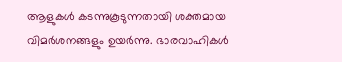ആളുകള്‍ കടന്നുകൂടുന്നതായി ശക്തമായ വിമര്‍ശനങ്ങളും ഉയര്‍ന്നു. ഭാരവാഹികള്‍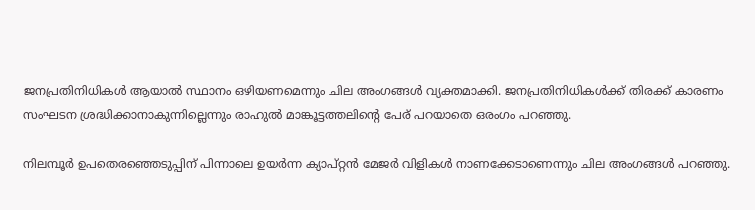ജനപ്രതിനിധികള്‍ ആയാല്‍ സ്ഥാനം ഒഴിയണമെന്നും ചില അംഗങ്ങള്‍ വ്യക്തമാക്കി. ജനപ്രതിനിധികള്‍ക്ക് തിരക്ക് കാരണം സംഘടന ശ്രദ്ധിക്കാനാകുന്നില്ലെന്നും രാഹുല്‍ മാങ്കൂട്ടത്തലിന്റെ പേര് പറയാതെ ഒരംഗം പറഞ്ഞു.

നിലമ്പൂര്‍ ഉപതെരഞ്ഞെടുപ്പിന് പിന്നാലെ ഉയര്‍ന്ന ക്യാപ്റ്റന്‍ മേജര്‍ വിളികള്‍ നാണക്കേടാണെന്നും ചില അംഗങ്ങള്‍ പറഞ്ഞു.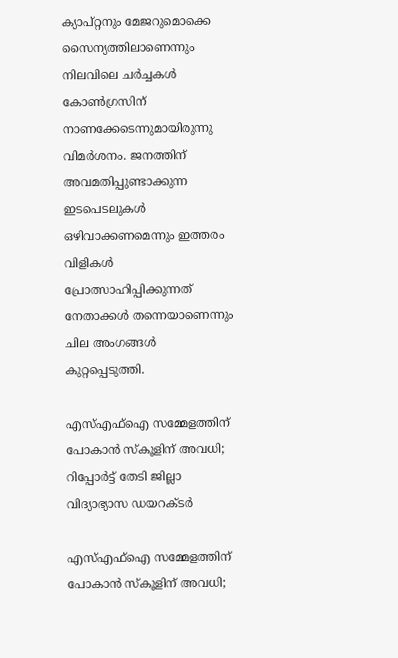ക്യാപ്റ്റനും മേജറുമൊക്കെ സൈന്യത്തിലാണെന്നും നിലവിലെ ചര്‍ച്ചകള്‍ കോണ്‍ഗ്രസിന് നാണക്കേടെന്നുമായിരുന്നു വിമര്‍ശനം. ജനത്തിന് അവമതിപ്പുണ്ടാക്കുന്ന ഇടപെടലുകള്‍ ഒഴിവാക്കണമെന്നും ഇത്തരം വിളികള്‍ പ്രോത്സാഹിപ്പിക്കുന്നത് നേതാക്കള്‍ തന്നെയാണെന്നും ചില അംഗങ്ങള്‍ കുറ്റപ്പെടുത്തി.

എസ്എഫ്‌ഐ സമ്മേളത്തിന് പോകാന്‍ സ്‌കൂളിന് അവധി; റിപ്പോര്‍ട്ട് തേടി ജില്ലാ വിദ്യാഭ്യാസ ഡയറക്ടര്‍

എസ്എഫ്‌ഐ സമ്മേളത്തിന് പോകാന്‍ സ്‌കൂളിന് അവധി;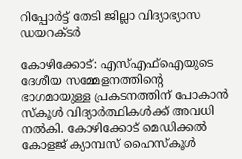റിപ്പോര്‍ട്ട് തേടി ജില്ലാ വിദ്യാഭ്യാസ ഡയറക്ടര്‍

കോഴിക്കോട്: എസ്എഫ്‌ഐയുടെ ദേശീയ സമ്മേളനത്തിന്റെ ഭാഗമായുള്ള പ്രകടനത്തിന് പോകാന്‍ സ്‌കൂള്‍ വിദ്യാര്‍ത്ഥികള്‍ക്ക് അവധി നല്‍കി. കോഴിക്കോട് മെഡിക്കല്‍ കോളജ് ക്യാമ്പസ് ഹൈസ്‌കൂള്‍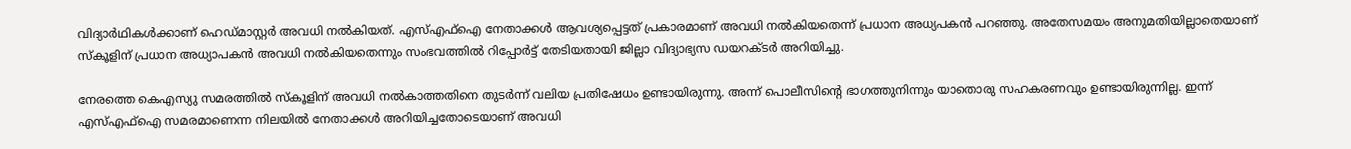വിദ്യാര്‍ഥികള്‍ക്കാണ് ഹെഡ്മാസ്റ്റര്‍ അവധി നല്‍കിയത്. എസ്എഫ്‌ഐ നേതാക്കള്‍ ആവശ്യപ്പെട്ടത് പ്രകാരമാണ് അവധി നല്‍കിയതെന്ന് പ്രധാന അധ്യപകന്‍ പറഞ്ഞു. അതേസമയം അനുമതിയില്ലാതെയാണ് സ്‌കൂളിന് പ്രധാന അധ്യാപകന്‍ അവധി നല്‍കിയതെന്നും സംഭവത്തില്‍ റിപ്പോര്‍ട്ട് തേടിയതായി ജില്ലാ വിദ്യാഭ്യസ ഡയറക്ടര്‍ അറിയിച്ചു.

നേരത്തെ കെഎസ്യു സമരത്തില്‍ സ്‌കൂളിന് അവധി നല്‍കാത്തതിനെ തുടര്‍ന്ന് വലിയ പ്രതിഷേധം ഉണ്ടായിരുന്നു. അന്ന് പൊലീസിന്റെ ഭാഗത്തുനിന്നും യാതൊരു സഹകരണവും ഉണ്ടായിരുന്നില്ല. ഇന്ന് എസ്എഫ്‌ഐ സമരമാണെന്ന നിലയില്‍ നേതാക്കള്‍ അറിയിച്ചതോടെയാണ് അവധി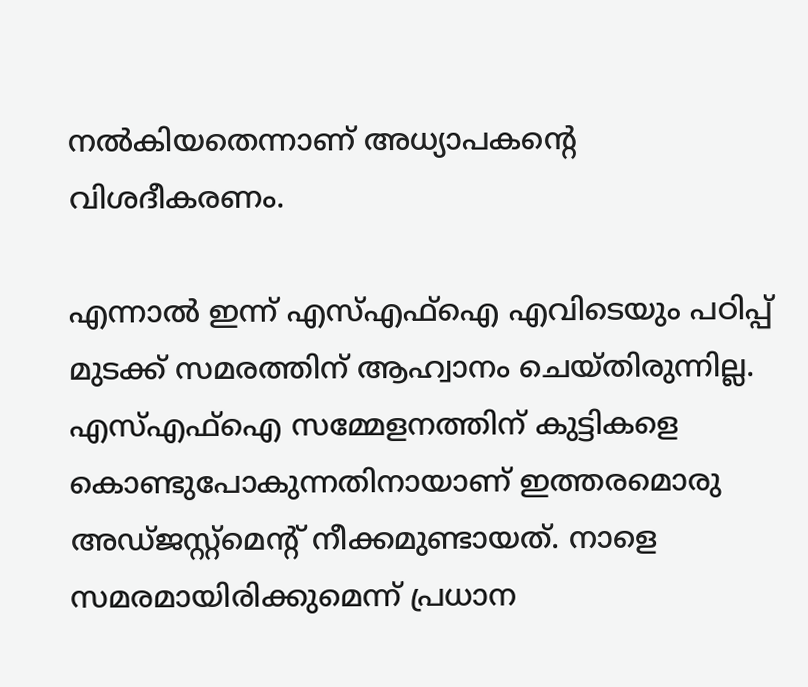നല്‍കിയതെന്നാണ് അധ്യാപകന്റെ വിശദീകരണം.

എന്നാല്‍ ഇന്ന് എസ്എഫ്‌ഐ എവിടെയും പഠിപ്പ് മുടക്ക് സമരത്തിന് ആഹ്വാനം ചെയ്തിരുന്നില്ല. എസ്എഫ്‌ഐ സമ്മേളനത്തിന് കുട്ടികളെ കൊണ്ടുപോകുന്നതിനായാണ് ഇത്തരമൊരു അഡ്ജസ്റ്റ്‌മെന്റ് നീക്കമുണ്ടായത്. നാളെ സമരമായിരിക്കുമെന്ന് പ്രധാന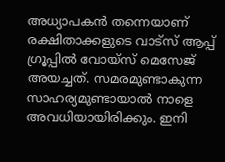അധ്യാപകന്‍ തന്നെയാണ് രക്ഷിതാക്കളുടെ വാട്‌സ് ആപ്പ് ഗ്രൂപ്പില്‍ വോയ്‌സ് മെസേജ് അയച്ചത്. സമരമുണ്ടാകുന്ന സാഹര്യമുണ്ടായാല്‍ നാളെ അവധിയായിരിക്കും. ഇനി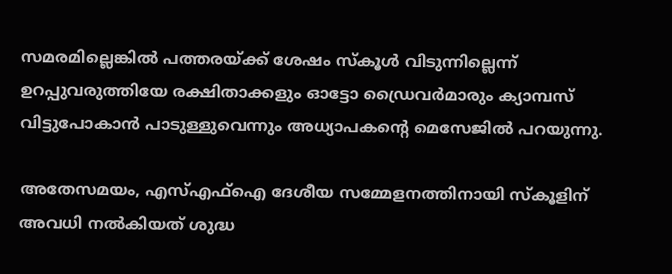സമരമില്ലെങ്കില്‍ പത്തരയ്ക്ക് ശേഷം സ്‌കൂള്‍ വിടുന്നില്ലെന്ന് ഉറപ്പുവരുത്തിയേ രക്ഷിതാക്കളും ഓട്ടോ ഡ്രൈവര്‍മാരും ക്യാമ്പസ് വിട്ടുപോകാന്‍ പാടുള്ളുവെന്നും അധ്യാപകന്റെ മെസേജില്‍ പറയുന്നു.

അതേസമയം, എസ്എഫ്‌ഐ ദേശീയ സമ്മേളനത്തിനായി സ്‌കൂളിന് അവധി നല്‍കിയത് ശുദ്ധ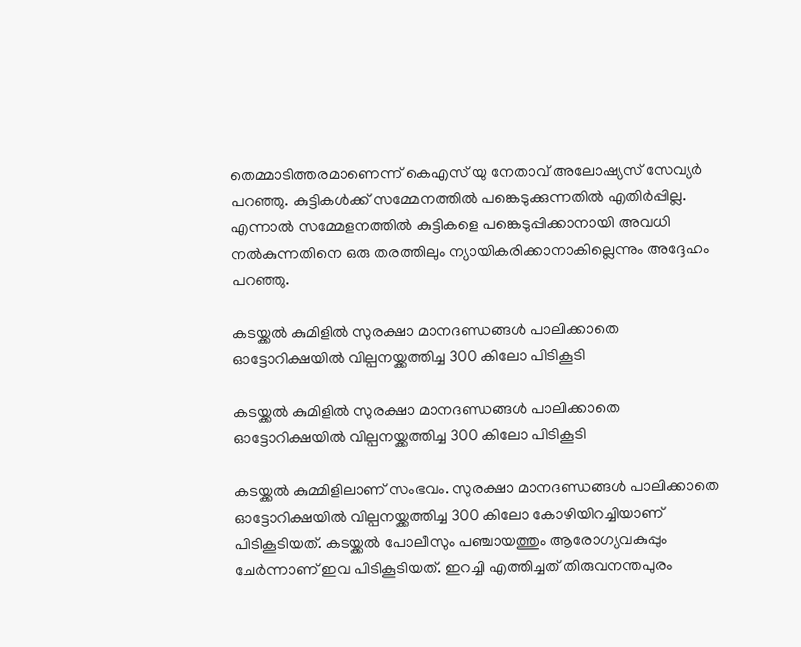തെമ്മാടിത്തരമാണെന്ന് കെഎസ് യു നേതാവ് അലോഷ്യസ് സേവ്യര്‍ പറഞ്ഞു. കുട്ടികള്‍ക്ക് സമ്മേനത്തില്‍ പങ്കെടുക്കുന്നതില്‍ എതിര്‍പ്പില്ല. എന്നാല്‍ സമ്മേളനത്തില്‍ കുട്ടികളെ പങ്കെടുപ്പിക്കാനായി അവധി നല്‍കുന്നതിനെ ഒരു തരത്തിലും ന്യായികരിക്കാനാകില്ലെന്നും അദ്ദേഹം പറഞ്ഞു.

കടയ്ക്കൽ കുമിളിൽ സുരക്ഷാ മാനദണ്ഡങ്ങൾ പാലിക്കാതെ ഓട്ടോറിക്ഷയിൽ വില്പനയ്ക്കത്തിച്ച 300 കിലോ പിടികൂടി

കടയ്ക്കൽ കുമിളിൽ സുരക്ഷാ മാനദണ്ഡങ്ങൾ പാലിക്കാതെ ഓട്ടോറിക്ഷയിൽ വില്പനയ്ക്കത്തിച്ച 300 കിലോ പിടികൂടി

കടയ്ക്കൽ കുമ്മിളിലാണ് സംഭവം. സുരക്ഷാ മാനദണ്ഡങ്ങൾ പാലിക്കാതെ ഓട്ടോറിക്ഷയിൽ വില്പനയ്ക്കത്തിച്ച 300 കിലോ കോഴിയിറച്ചിയാണ് പിടികൂടിയത്. കടയ്ക്കൽ പോലീസും പഞ്ചായത്തും ആരോഗ്യവകുപ്പും ചേർന്നാണ് ഇവ പിടികൂടിയത്. ഇറച്ചി എത്തിച്ചത് തിരുവനന്തപുരം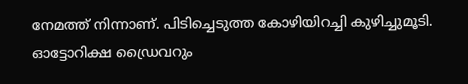നേമത്ത് നിന്നാണ്. പിടിച്ചെടുത്ത കോഴിയിറച്ചി കുഴിച്ചുമൂടി.
ഓട്ടോറിക്ഷ ഡ്രൈവറും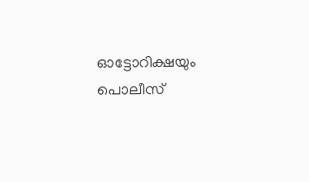ഓട്ടോറിക്ഷയും പൊലീസ്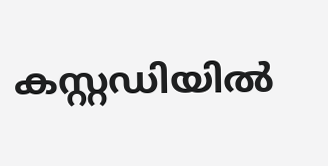കസ്റ്റഡിയിൽ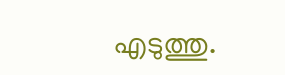എടുത്തു.